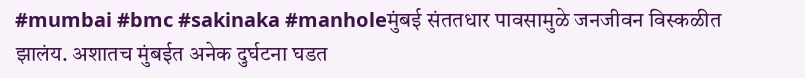#mumbai #bmc #sakinaka #manholeमुंबई संततधार पावसामुळे जनजीवन विस्कळीत झालंय. अशातच मुंबईत अनेक दुर्घटना घडत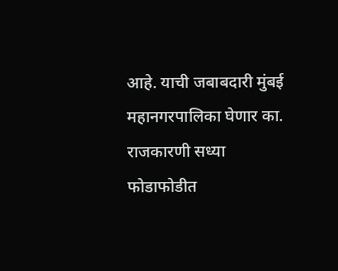आहे. याची जबाबदारी मुंबई महानगरपालिका घेणार का. राजकारणी सध्या फोडाफोडीत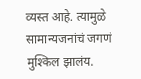व्यस्त आहे. त्यामुळे सामान्यजनांचं जगणं मुश्किल झालंय.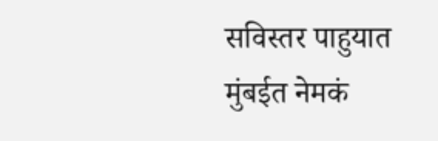सविस्तर पाहुयात मुंबईत नेमकं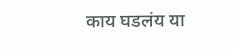काय घडलंय या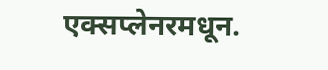एक्सप्लेनरमधून.